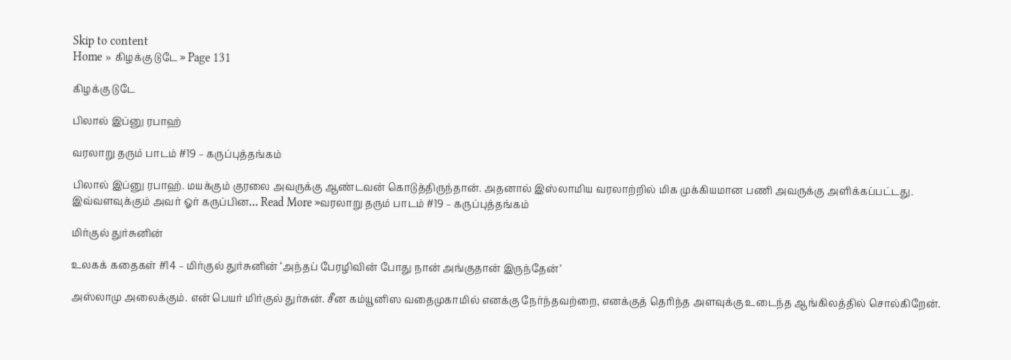Skip to content
Home » கிழக்கு டுடே » Page 131

கிழக்கு டுடே

பிலால் இப்னு ரபாஹ்

வரலாறு தரும் பாடம் #19 – கருப்புத்தங்கம்

பிலால் இப்னு ரபாஹ். மயக்கும் குரலை அவருக்கு ஆண்டவன் கொடுத்திருந்தான். அதனால் இஸ்லாமிய வரலாற்றில் மிக முக்கியமான பணி அவருக்கு அளிக்கப்பட்டது. இவ்வளவுக்கும் அவர் ஓர் கருப்பின… Read More »வரலாறு தரும் பாடம் #19 – கருப்புத்தங்கம்

மிர்குல் துர்சுனின்

உலகக் கதைகள் #14 – மிர்குல் துர்சுனின் ‘அந்தப் பேரழிவின் போது நான் அங்குதான் இருந்தேன்’

அஸ்லாமு அலைக்கும். என் பெயர் மிர்குல் துர்சுன். சீன கம்யூனிஸ வதைமுகாமில் எனக்கு நேர்ந்தவற்றை, எனக்குத் தெரிந்த அளவுக்கு உடைந்த ஆங்கிலத்தில் சொல்கிறேன்.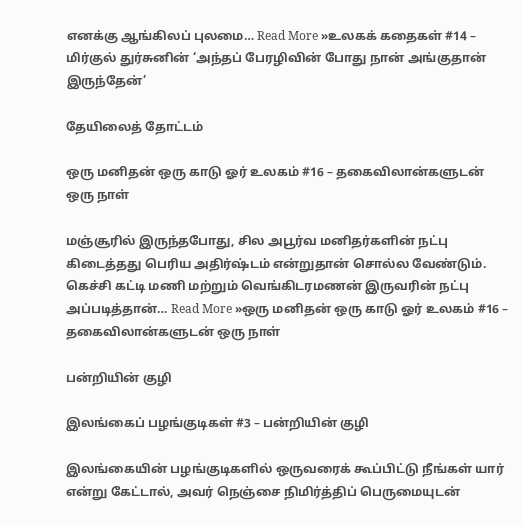எனக்கு ஆங்கிலப் புலமை… Read More »உலகக் கதைகள் #14 – மிர்குல் துர்சுனின் ‘அந்தப் பேரழிவின் போது நான் அங்குதான் இருந்தேன்’

தேயிலைத் தோட்டம்

ஒரு மனிதன் ஒரு காடு ஓர் உலகம் #16 – தகைவிலான்களுடன் ஒரு நாள்

மஞ்சூரில் இருந்தபோது, சில அபூர்வ மனிதர்களின் நட்பு கிடைத்தது பெரிய அதிர்ஷ்டம் என்றுதான் சொல்ல வேண்டும். கெச்சி கட்டி மணி மற்றும் வெங்கிடரமணன் இருவரின் நட்பு அப்படித்தான்… Read More »ஒரு மனிதன் ஒரு காடு ஓர் உலகம் #16 – தகைவிலான்களுடன் ஒரு நாள்

பன்றியின் குழி

இலங்கைப் பழங்குடிகள் #3 – பன்றியின் குழி

இலங்கையின் பழங்குடிகளில் ஒருவரைக் கூப்பிட்டு நீங்கள் யார் என்று கேட்டால், அவர் நெஞ்சை நிமிர்த்திப் பெருமையுடன்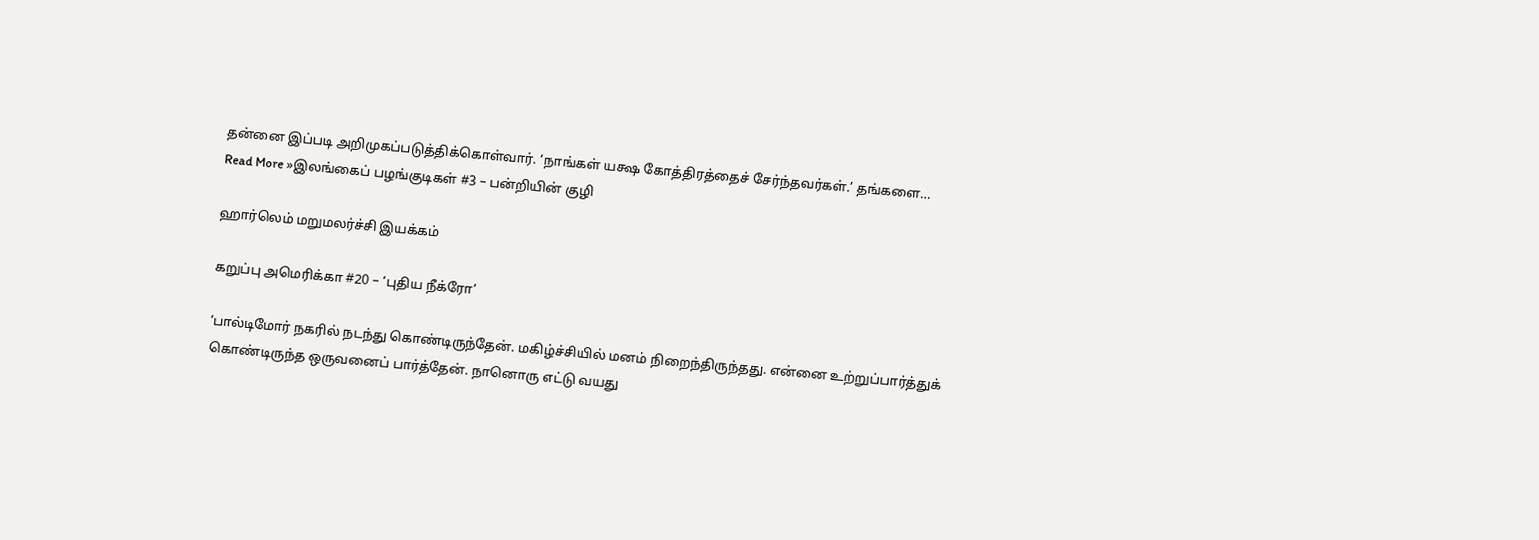தன்னை இப்படி அறிமுகப்படுத்திக்கொள்வார். ‘நாங்கள் யக்ஷ கோத்திரத்தைச் சேர்ந்தவர்கள்.’ தங்களை… Read More »இலங்கைப் பழங்குடிகள் #3 – பன்றியின் குழி

ஹார்லெம் மறுமலர்ச்சி இயக்கம்

கறுப்பு அமெரிக்கா #20 – ‘புதிய நீக்ரோ’

‘பால்டிமோர் நகரில் நடந்து கொண்டிருந்தேன். மகிழ்ச்சியில் மனம் நிறைந்திருந்தது. என்னை உற்றுப்பார்த்துக் கொண்டிருந்த ஒருவனைப் பார்த்தேன். நானொரு எட்டு வயது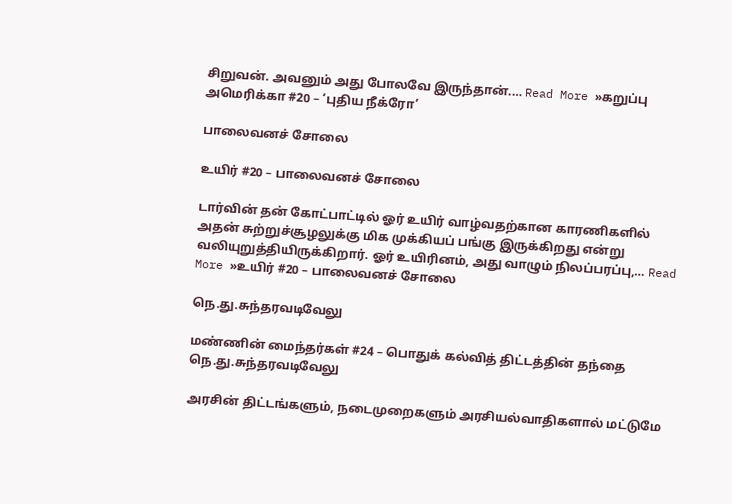சிறுவன். அவனும் அது போலவே இருந்தான்.… Read More »கறுப்பு அமெரிக்கா #20 – ‘புதிய நீக்ரோ’

பாலைவனச் சோலை

உயிர் #20 – பாலைவனச் சோலை

டார்வின் தன் கோட்பாட்டில் ஓர் உயிர் வாழ்வதற்கான காரணிகளில் அதன் சுற்றுச்சூழலுக்கு மிக முக்கியப் பங்கு இருக்கிறது என்று வலியுறுத்தியிருக்கிறார். ஓர் உயிரினம், அது வாழும் நிலப்பரப்பு,… Read More »உயிர் #20 – பாலைவனச் சோலை

நெ.து.சுந்தரவடிவேலு

மண்ணின் மைந்தர்கள் #24 – பொதுக் கல்வித் திட்டத்தின் தந்தை நெ.து.சுந்தரவடிவேலு

அரசின் திட்டங்களும், நடைமுறைகளும் அரசியல்வாதிகளால் மட்டுமே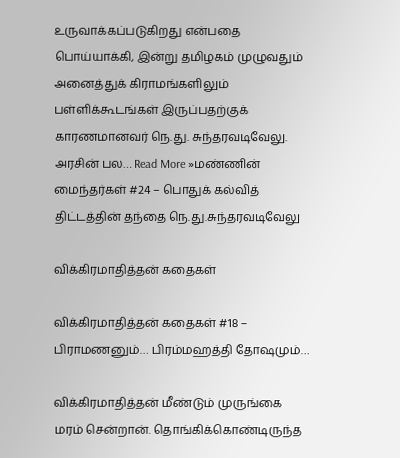உருவாக்கப்படுகிறது என்பதை பொய்யாக்கி, இன்று தமிழகம் முழுவதும் அனைத்துக் கிராமங்களிலும் பள்ளிக்கூடங்கள் இருப்பதற்குக் காரணமானவர் நெ.து. சுந்தரவடிவேலு. அரசின் பல… Read More »மண்ணின் மைந்தர்கள் #24 – பொதுக் கல்வித் திட்டத்தின் தந்தை நெ.து.சுந்தரவடிவேலு

விக்கிரமாதித்தன் கதைகள்

விக்கிரமாதித்தன் கதைகள் #18 – பிராமணனும்… பிரம்மஹத்தி தோஷமும்…

விக்கிரமாதித்தன் மீண்டும் முருங்கை மரம் சென்றான். தொங்கிக்கொண்டிருந்த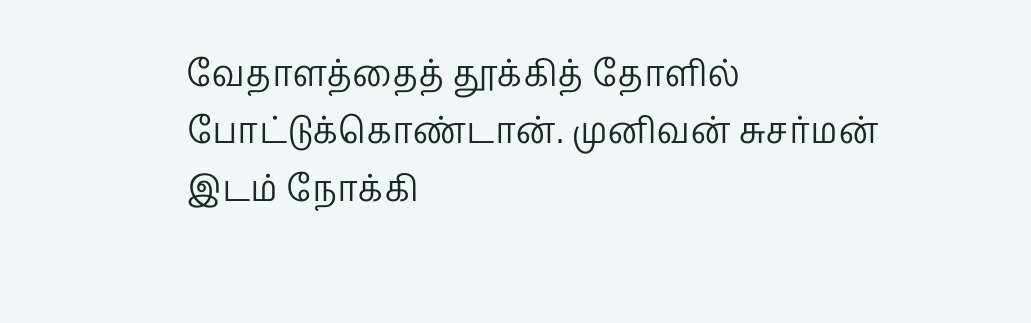வேதாளத்தைத் தூக்கித் தோளில் போட்டுக்கொண்டான். முனிவன் சுசர்மன் இடம் நோக்கி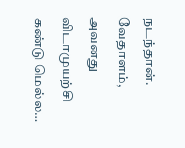நடந்தான். வேதாளம், அவனது விடாமுயற்சி கண்டு மெல்ல…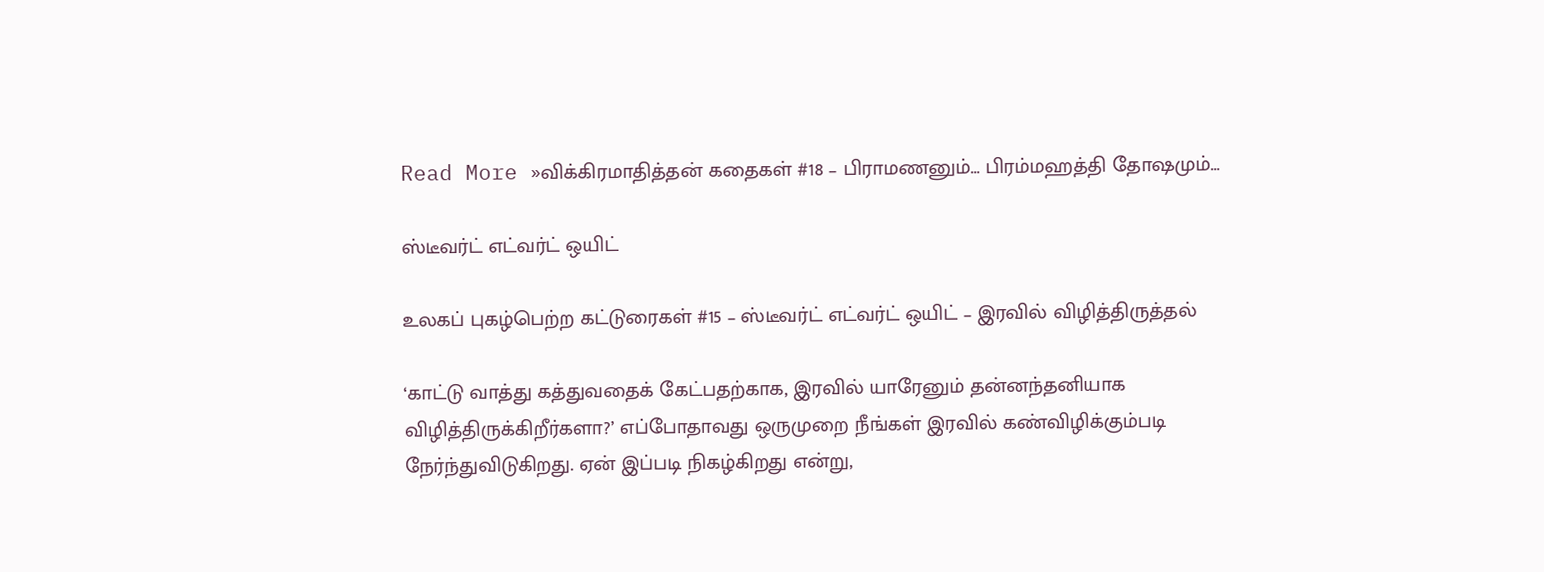Read More »விக்கிரமாதித்தன் கதைகள் #18 – பிராமணனும்… பிரம்மஹத்தி தோஷமும்…

ஸ்டீவர்ட் எட்வர்ட் ஒயிட்

உலகப் புகழ்பெற்ற கட்டுரைகள் #15 – ஸ்டீவர்ட் எட்வர்ட் ஒயிட் – இரவில் விழித்திருத்தல்

‘காட்டு வாத்து கத்துவதைக் கேட்பதற்காக, இரவில் யாரேனும் தன்னந்தனியாக விழித்திருக்கிறீர்களா?’ எப்போதாவது ஒருமுறை நீங்கள் இரவில் கண்விழிக்கும்படி நேர்ந்துவிடுகிறது. ஏன் இப்படி நிகழ்கிறது என்று,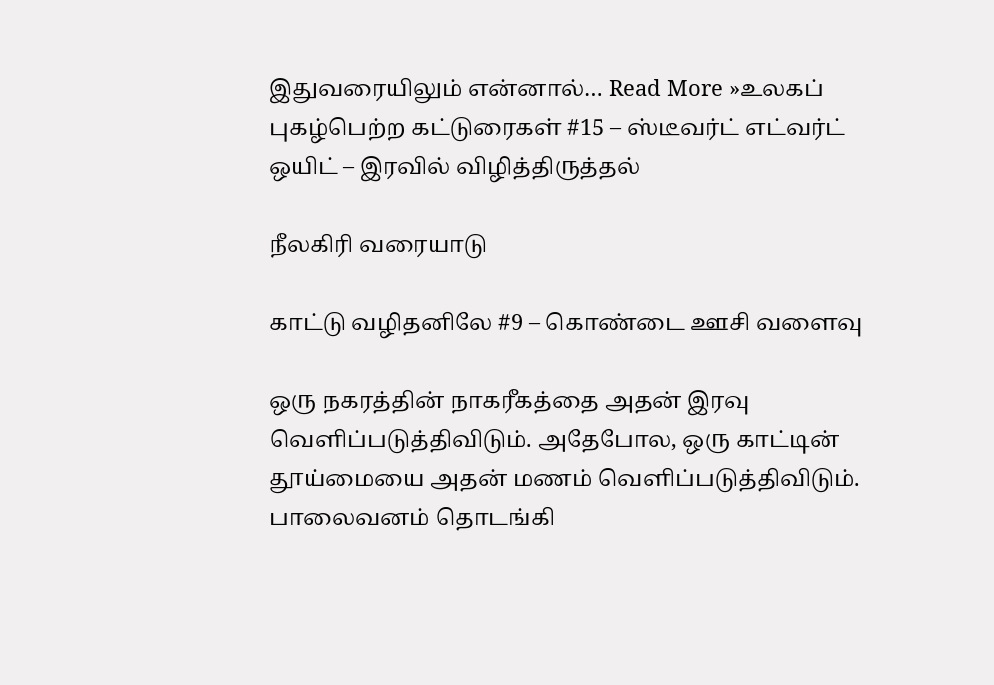இதுவரையிலும் என்னால்… Read More »உலகப் புகழ்பெற்ற கட்டுரைகள் #15 – ஸ்டீவர்ட் எட்வர்ட் ஒயிட் – இரவில் விழித்திருத்தல்

நீலகிரி வரையாடு

காட்டு வழிதனிலே #9 – கொண்டை ஊசி வளைவு

ஒரு நகரத்தின் நாகரீகத்தை அதன் இரவு வெளிப்படுத்திவிடும். அதேபோல, ஒரு காட்டின் தூய்மையை அதன் மணம் வெளிப்படுத்திவிடும். பாலைவனம் தொடங்கி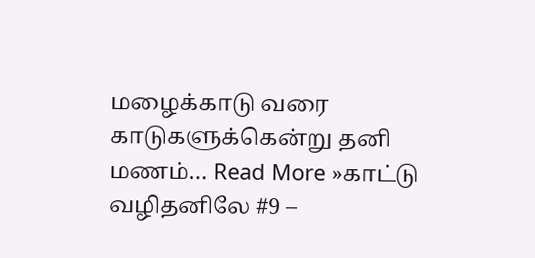மழைக்காடு வரை காடுகளுக்கென்று தனி மணம்… Read More »காட்டு வழிதனிலே #9 –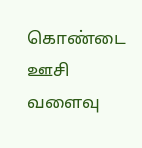கொண்டை ஊசி வளைவு